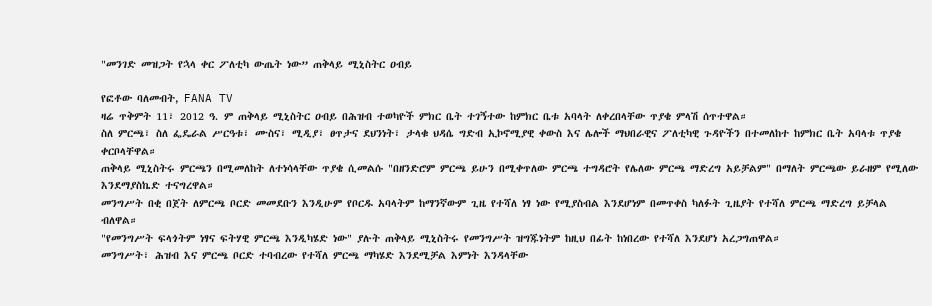"መንገድ መዝጋት የኋላ ቀር ፖለቲካ ውጤት ነው” ጠቅላይ ሚኒስትር ዐብይ

የፎቶው ባለመብት, FANA TV
ዛሬ ጥቅምት 11፣ 2012 ዓ. ም ጠቅላይ ሚኒስትር ዐብይ በሕዝብ ተወካዮች ምክር ቤት ተገኝተው ከምክር ቤቱ አባላት ለቀረበላቸው ጥያቄ ምላሽ ሰጥተዋል።
ስለ ምርጫ፣ ስለ ፌዴራል ሥርዓቱ፣ ሙስና፣ ሚዲያ፣ ፀጥታና ደህንነት፣ ታላቁ ህዳሴ ግድብ ኢኮኖሚያዊ ቀውስ እና ሌሎች ማህበራዊና ፖለቲካዊ ጉዳዮችን በተመለከተ ከምክር ቤት አባላቱ ጥያቄ ቀርቦላቸዋል።
ጠቅላይ ሚኒስትሩ ምርጫን በሚመለከት ለተነሳላቸው ጥያቄ ሲመልሱ "በዘንድሮም ምርጫ ይሁን በሚቀጥለው ምርጫ ተግዳሮት የሌለው ምርጫ ማድረግ አይቻልም" በማለት ምርጫው ይራዘም የሚለው እንደማያስኬድ ተናግረዋል።
መንግሥት በቂ በጀት ለምርጫ ቦርድ መመደቡን እንዲሁም የቦርዱ አባላትም ከማንኛውም ጊዜ የተሻለ ነፃ ነው የሚያስብል እንደሆነም በመጥቀስ ካለፉት ጊዜያት የተሻለ ምርጫ ማድረግ ይቻላል ብለዋል።
"የመንግሥት ፍላጎትም ነፃና ፍትሃዊ ምርጫ እንዲካሄድ ነው" ያሉት ጠቅላይ ሚኒስትሩ የመንግሥት ዝግጁነትም ከዚህ በፊት ከነበረው የተሻለ እንደሆነ አረጋግጠዋል።
መንግሥት፣ ሕዝብ እና ምርጫ ቦርድ ተባብረው የተሻለ ምርጫ ማካሄድ እንደሚቻል እምነት እንዳላቸው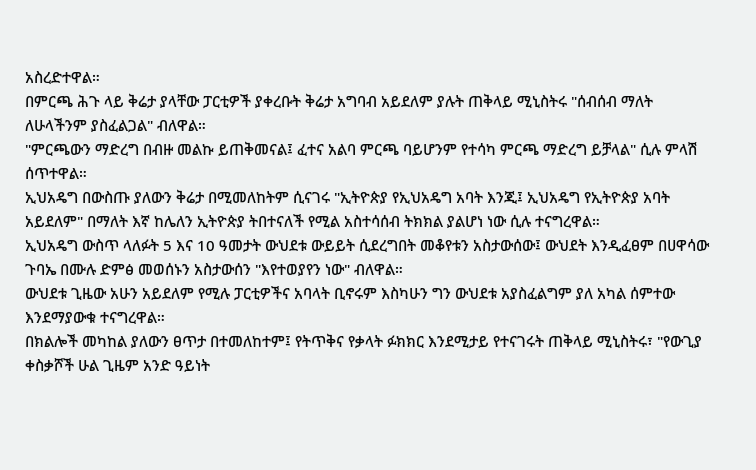አስረድተዋል።
በምርጫ ሕጉ ላይ ቅሬታ ያላቸው ፓርቲዎች ያቀረቡት ቅሬታ አግባብ አይደለም ያሉት ጠቅላይ ሚኒስትሩ "ሰብሰብ ማለት ለሁላችንም ያስፈልጋል" ብለዋል።
"ምርጫውን ማድረግ በብዙ መልኩ ይጠቅመናል፤ ፈተና አልባ ምርጫ ባይሆንም የተሳካ ምርጫ ማድረግ ይቻላል" ሲሉ ምላሽ ሰጥተዋል።
ኢህአዴግ በውስጡ ያለውን ቅሬታ በሚመለከትም ሲናገሩ "ኢትዮጵያ የኢህአዴግ አባት እንጂ፤ ኢህአዴግ የኢትዮጵያ አባት አይደለም" በማለት እኛ ከሌለን ኢትዮጵያ ትበተናለች የሚል አስተሳሰብ ትክክል ያልሆነ ነው ሲሉ ተናግረዋል።
ኢህአዴግ ውስጥ ላለፉት 5 እና 10 ዓመታት ውህደቱ ውይይት ሲደረግበት መቆየቱን አስታውሰው፤ ውህደት እንዲፈፀም በሀዋሳው ጉባኤ በሙሉ ድምፅ መወሰኑን አስታውሰን "እየተወያየን ነው" ብለዋል።
ውህደቱ ጊዜው አሁን አይደለም የሚሉ ፓርቲዎችና አባላት ቢኖሩም እስካሁን ግን ውህደቱ አያስፈልግም ያለ አካል ሰምተው እንደማያውቁ ተናግረዋል።
በክልሎች መካከል ያለውን ፀጥታ በተመለከተም፤ የትጥቅና የቃላት ፉክክር እንደሚታይ የተናገሩት ጠቅላይ ሚኒስትሩ፣ "የውጊያ ቀስቃሾች ሁል ጊዜም አንድ ዓይነት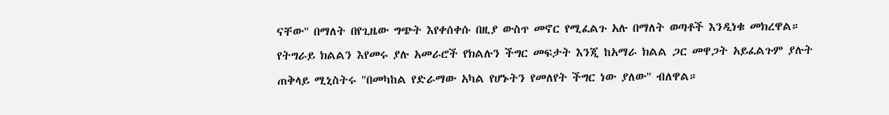ናቸው" በማለት በየጊዜው ግጭት እየቀሰቀሱ በዚያ ውስጥ መኖር የሚፈልጉ አሉ በማለት ወጣቶች እንዲነቁ መክረዋል።
የትግራይ ክልልን እየመሩ ያሉ አመራሮች የክልሉን ችግር መፍታት እንጂ ከአማራ ክልል ጋር መዋጋት አይፈልጉም ያሉት ጠቅላይ ሚኒስትሩ "በመካከል የድራማው አካል የሆኑትን የመለየት ችግር ነው ያለው" ብለዋል።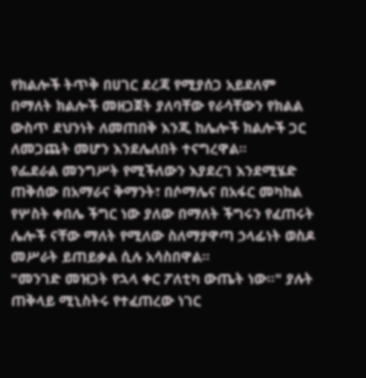የክልሎች ትጥቅ በሀገር ደረጃ የሚያሰጋ አይደለም በማለት ክልሎች መዘጋጀት ያለባቸው የራሳቸውን የክልል ውስጥ ደህንነት ለመጠበቅ እንጂ ከሌሎች ክልሎች ጋር ለመጋጨት መሆን እንደሌለበት ተናግረዋል።
የፌደራል መንግሥት የሚችለውን እያደረገ እንደሚሄድ ጠቅሰው በአማራና ቅማንት፣ በሶማሌና በአፋር መካከል የሦስት ቀበሌ ችግር ነው ያለው በማለት ችግሩን የፈጠሩት ሌሎች ናቸው ማለት የሚለው ስለማያዋጣ ኃላፊነት ወስዶ መሥራት ይጠይቃል ሲሉ አሳስበዋል።
"መንገድ መዝጋት የኋላ ቀር ፖለቲካ ውጤት ነው።" ያሉት ጠቅላይ ሚኒስትሩ የተፈጠረው ነገር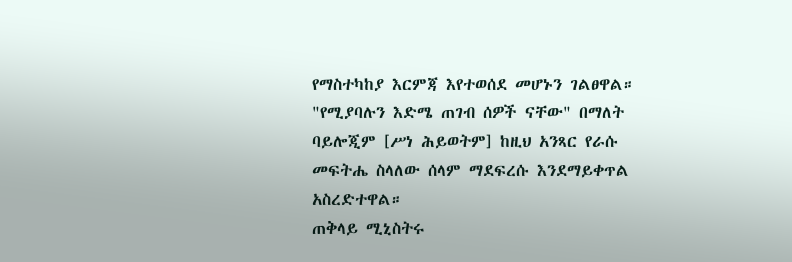የማስተካከያ እርምጃ እየተወሰደ መሆኑን ገልፀዋል።
"የሚያባሉን እድሜ ጠገብ ሰዎች ናቸው" በማለት ባይሎጂም [ሥነ ሕይወትም] ከዚህ አንጻር የራሱ መፍትሔ ስላለው ሰላም ማደፍረሱ እንደማይቀጥል አስረድተዋል።
ጠቅላይ ሚኒስትሩ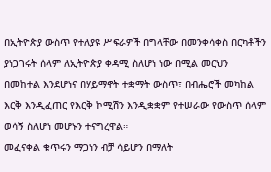በኢትዮጵያ ውስጥ የተለያዩ ሥፍራዎች በግላቸው በመንቀሳቀስ በርካቶችን ያነጋገሩት ሰላም ለኢትዮጵያ ቀዳሚ ስለሆነ ነው በሚል መርህን በመከተል እንደሆነና በሃይማኖት ተቋማት ውስጥ፣ በብሔሮች መካከል እርቅ እንዲፈጠር የእርቅ ኮሚሽን እንዲቋቋም የተሠራው የውስጥ ሰላም ወሳኝ ስለሆነ መሆኑን ተናግረዋል።
መፈናቀል ቁጥሩን ማጋነን ብቻ ሳይሆን በማለት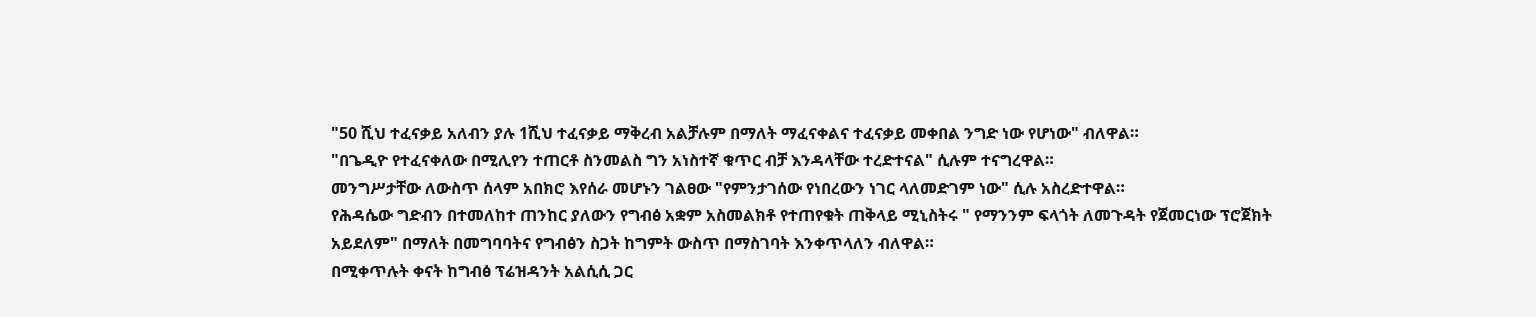"50 ሺህ ተፈናቃይ አለብን ያሉ 1ሺህ ተፈናቃይ ማቅረብ አልቻሉም በማለት ማፈናቀልና ተፈናቃይ መቀበል ንግድ ነው የሆነው" ብለዋል።
"በጌዲዮ የተፈናቀለው በሚሊየን ተጠርቶ ስንመልስ ግን አነስተኛ ቁጥር ብቻ እንዳላቸው ተረድተናል" ሲሉም ተናግረዋል።
መንግሥታቸው ለውስጥ ሰላም አበክሮ እየሰራ መሆኑን ገልፀው "የምንታገሰው የነበረውን ነገር ላለመድገም ነው" ሲሉ አስረድተዋል።
የሕዳሴው ግድብን በተመለከተ ጠንከር ያለውን የግብፅ አቋም አስመልክቶ የተጠየቁት ጠቅላይ ሚኒስትሩ " የማንንም ፍላጎት ለመጉዳት የጀመርነው ፕሮጀክት አይደለም" በማለት በመግባባትና የግብፅን ስጋት ከግምት ውስጥ በማስገባት እንቀጥላለን ብለዋል።
በሚቀጥሉት ቀናት ከግብፅ ፕሬዝዳንት አልሲሲ ጋር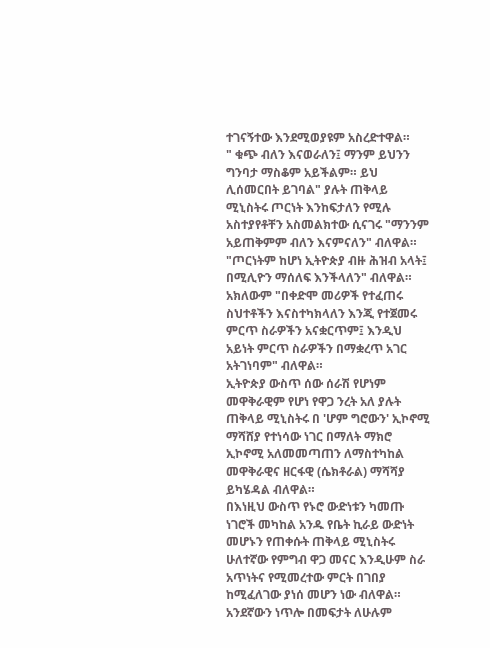ተገናኝተው እንደሚወያዩም አስረድተዋል።
" ቁጭ ብለን እናወራለን፤ ማንም ይህንን ግንባታ ማስቆም አይችልም። ይህ ሊሰመርበት ይገባል" ያሉት ጠቅላይ ሚኒስትሩ ጦርነት እንከፍታለን የሚሉ አስተያየቶቸን አስመልክተው ሲናገሩ "ማንንም አይጠቅምም ብለን እናምናለን" ብለዋል።
"ጦርነትም ከሆነ ኢትዮጵያ ብዙ ሕዝብ አላት፤ በሚሊዮን ማሰለፍ እንችላለን" ብለዋል።
አክለውም "በቀድሞ መሪዎች የተፈጠሩ ስህተቶችን እናስተካክላለን እንጂ የተጀመሩ ምርጥ ስራዎችን አናቋርጥም፤ እንዲህ አይነት ምርጥ ስራዎችን በማቋረጥ አገር አትገነባም" ብለዋል።
ኢትዮጵያ ውስጥ ሰው ሰራሽ የሆነም መዋቅራዊም የሆነ የዋጋ ንረት አለ ያሉት ጠቅላይ ሚኒስትሩ በ 'ሆም ግሮውን' ኢኮኖሚ ማሻሸያ የተነሳው ነገር በማለት ማክሮ ኢኮኖሚ አለመመጣጠን ለማስተካከል መዋቅራዊና ዘርፋዊ (ሴክቶራል) ማሻሻያ ይካሄዳል ብለዋል።
በእነዚህ ውስጥ የኑሮ ውድነቱን ካመጡ ነገሮች መካከል አንዱ የቤት ኪራይ ውድነት መሆኑን የጠቀሱት ጠቅላይ ሚኒስትሩ ሁለተኛው የምግብ ዋጋ መናር እንዲሁም ስራ አጥነትና የሚመረተው ምርት በገበያ ከሚፈለገው ያነሰ መሆን ነው ብለዋል።
አንደኛውን ነጥሎ በመፍታት ለሁሉም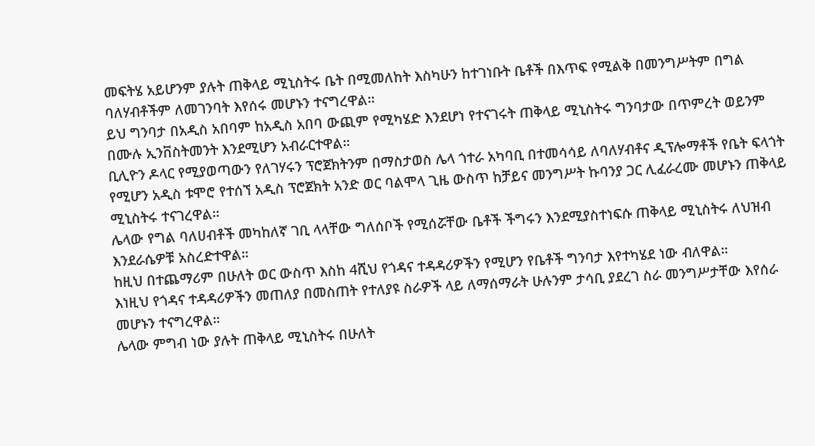መፍትሄ አይሆንም ያሉት ጠቅላይ ሚኒስትሩ ቤት በሚመለከት እስካሁን ከተገነቡት ቤቶች በእጥፍ የሚልቅ በመንግሥትም በግል ባለሃብቶችም ለመገንባት እየሰሩ መሆኑን ተናግረዋል።
ይህ ግንባታ በአዲስ አበባም ከአዲስ አበባ ውጪም የሚካሄድ እንደሆነ የተናገሩት ጠቅላይ ሚኒስትሩ ግንባታው በጥምረት ወይንም በሙሉ ኢንቨስትመንት እንደሚሆን አብራርተዋል።
ቢሊዮን ዶላር የሚያወጣውን የለገሃሩን ፕሮጀክትንም በማስታወስ ሌላ ጎተራ አካባቢ በተመሳሳይ ለባለሃብቶና ዲፕሎማቶች የቤት ፍላጎት የሚሆን አዲስ ቱሞሮ የተሰኘ አዲስ ፕሮጀክት አንድ ወር ባልሞላ ጊዜ ውስጥ ከቻይና መንግሥት ኩባንያ ጋር ሊፈራረሙ መሆኑን ጠቅላይ ሚኒስትሩ ተናገረዋል።
ሌላው የግል ባለሀብቶች መካከለኛ ገቢ ላላቸው ግለሰቦች የሚሰሯቸው ቤቶች ችግሩን እንደሚያስተነፍሱ ጠቅላይ ሚኒስትሩ ለህዝብ እንደራሴዎቹ አስረድተዋል።
ከዚህ በተጨማሪም በሁለት ወር ውስጥ እስከ 4ሺህ የጎዳና ተዳዳሪዎችን የሚሆን የቤቶች ግንባታ እየተካሄደ ነው ብለዋል።
እነዚህ የጎዳና ተዳዳሪዎችን መጠለያ በመስጠት የተለያዩ ስራዎች ላይ ለማሰማራት ሁሉንም ታሳቢ ያደረገ ስራ መንግሥታቸው እየሰራ መሆኑን ተናግረዋል።
ሌላው ምግብ ነው ያሉት ጠቅላይ ሚኒስትሩ በሁለት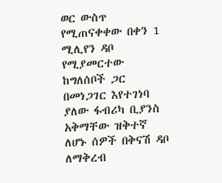ወር ውስጥ የሚጠናቀቀው በቀን 1 ሚሊየን ዳቦ የሚያመርተው ከግለሰቦች ጋር በመነጋገር እየተገነባ ያለው ፋብሪካ ቢያንስ አቅማቸው ዝቅተኛ ለሆኑ ሰዎች በቅናሽ ዳቦ ለማቅረብ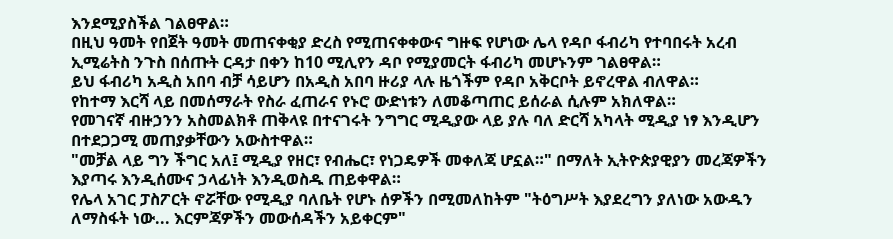እንደሚያስችል ገልፀዋል።
በዚህ ዓመት የበጀት ዓመት መጠናቀቂያ ድረስ የሚጠናቀቀውና ግዙፍ የሆነው ሌላ የዳቦ ፋብሪካ የተባበሩት አረብ ኢሚሬትስ ንጉስ በሰጡት ርዳታ በቀን ከ10 ሚሊየን ዳቦ የሚያመርት ፋብሪካ መሆኑንም ገልፀዋል።
ይህ ፋብሪካ አዲስ አበባ ብቻ ሳይሆን በአዲስ አበባ ዙሪያ ላሉ ዜጎችም የዳቦ አቅርቦት ይኖረዋል ብለዋል።
የከተማ እርሻ ላይ በመሰማራት የስራ ፈጠራና የኑሮ ውድነቱን ለመቆጣጠር ይሰራል ሲሉም አክለዋል።
የመገናኛ ብዙኃንን አስመልክቶ ጠቅላዩ በተናገሩት ንግግር ሚዲያው ላይ ያሉ ባለ ድርሻ አካላት ሚዲያ ነፃ እንዲሆን በተደጋጋሚ መጠያቃቸውን አውስተዋል።
"መቻል ላይ ግን ችግር አለ፤ ሚዲያ የዘር፣ የብሔር፣ የነጋዴዎች መቀለጃ ሆኗል።" በማለት ኢትዮጵያዊያን መረጃዎችን እያጣሩ እንዲሰሙና ኃላፊነት እንዲወስዱ ጠይቀዋል።
የሌላ አገር ፓስፖርት ኖሯቸው የሚዲያ ባለቤት የሆኑ ሰዎችን በሚመለከትም "ትዕግሥት እያደረግን ያለነው አውዱን ለማስፋት ነው... እርምጃዎችን መውሰዳችን አይቀርም"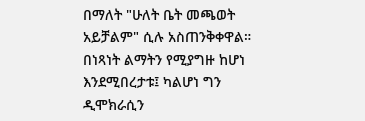በማለት "ሁለት ቤት መጫወት አይቻልም" ሲሉ አስጠንቅቀዋል።
በነጻነት ልማትን የሚያግዙ ከሆነ እንደሚበረታቱ፤ ካልሆነ ግን ዲሞክራሲን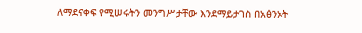ለማደናቀፍ የሚሠሩትን መንግሥታቸው እንደማይታገስ በአፅንኦት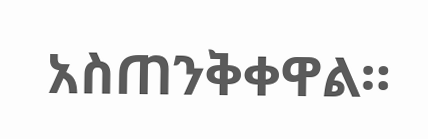አስጠንቅቀዋል።